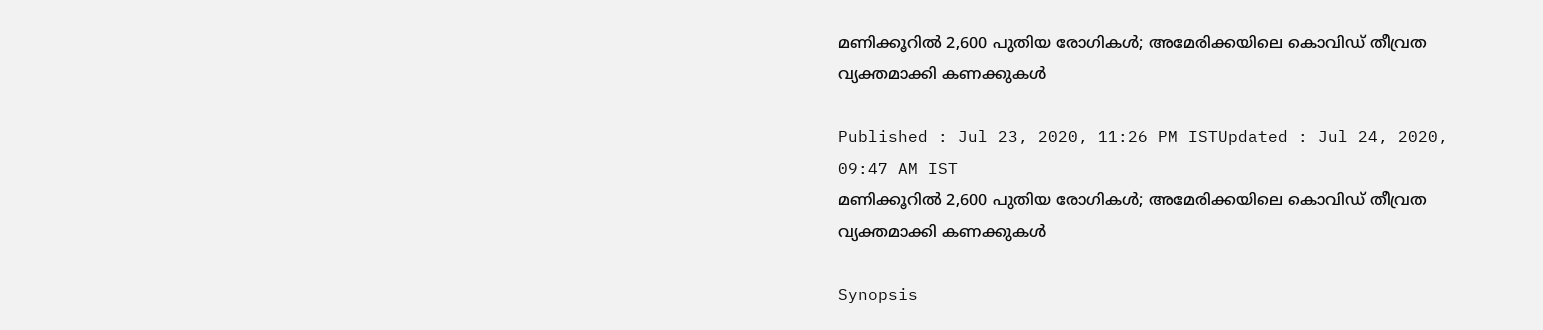മണിക്കൂറില്‍ 2,600 പുതിയ രോഗികള്‍; അമേരിക്കയിലെ കൊവിഡ് തീവ്രത വ്യക്തമാക്കി കണക്കുകള്‍

Published : Jul 23, 2020, 11:26 PM ISTUpdated : Jul 24, 2020, 09:47 AM IST
മണിക്കൂറില്‍ 2,600 പുതിയ രോഗികള്‍; അമേരിക്കയിലെ കൊവിഡ് തീവ്രത വ്യക്തമാക്കി കണക്കുകള്‍

Synopsis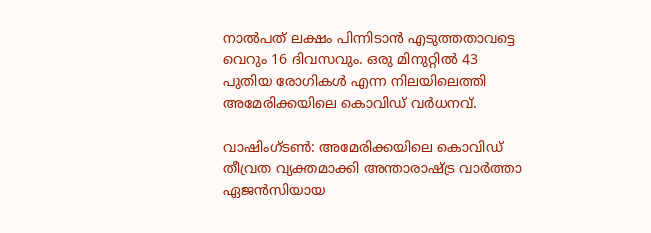നാല്‍പത് ലക്ഷം പിന്നിടാന്‍ എടുത്തതാവട്ടെ വെറും 16 ദിവസവും. ഒരു മിനുറ്റില്‍ 43 പുതിയ രോഗികള്‍ എന്ന നിലയിലെത്തി അമേരിക്കയിലെ കൊവിഡ് വര്‍ധനവ്.

വാഷിംഗ്‌ടണ്‍: അമേരിക്കയിലെ കൊവിഡ് തീവ്രത വ്യക്തമാക്കി അന്താരാഷ്‌ട്ര വാര്‍ത്താ ഏജന്‍സിയായ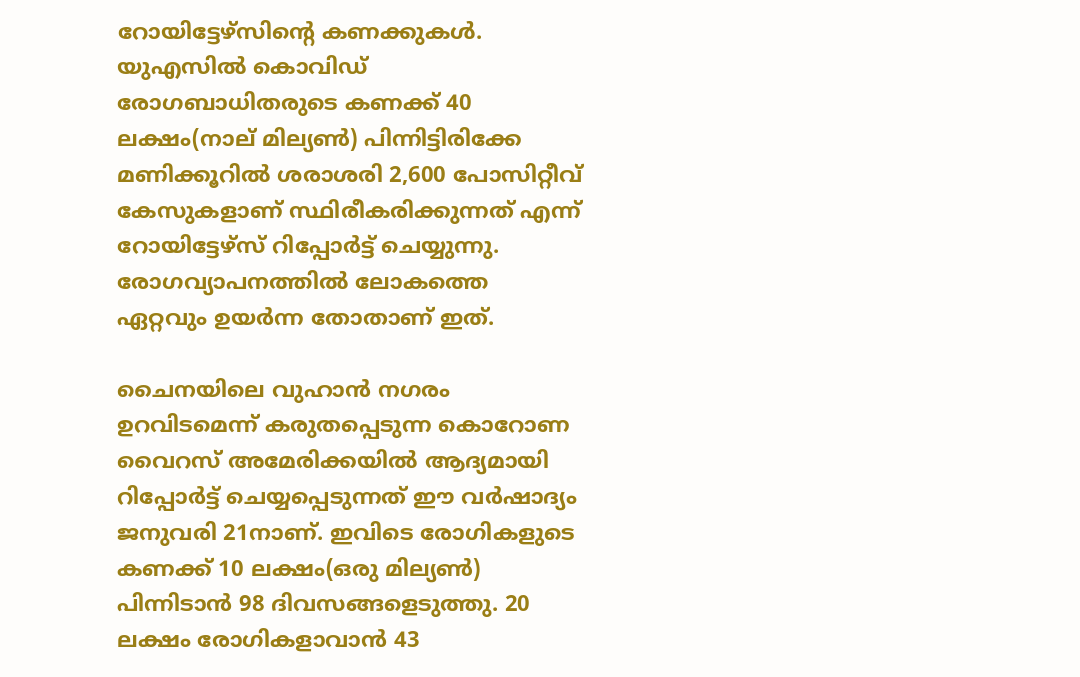റോയിട്ടേഴ്‌സിന്‍റെ കണക്കുകള്‍. യുഎസില്‍ കൊവിഡ് രോഗബാധിതരുടെ കണക്ക് 40 ലക്ഷം(നാല് മില്യണ്‍) പിന്നിട്ടിരിക്കേ മണിക്കൂറില്‍ ശരാശരി 2,600 പോസിറ്റീവ് കേസുകളാണ് സ്ഥിരീകരിക്കുന്നത് എന്ന് റോയിട്ടേഴ്‌സ് റിപ്പോര്‍ട്ട് ചെയ്യുന്നു. രോഗവ്യാപനത്തില്‍ ലോകത്തെ ഏറ്റവും ഉയര്‍ന്ന തോതാണ് ഇത്.

ചൈനയിലെ വുഹാന്‍ നഗരം ഉറവിടമെന്ന് കരുതപ്പെടുന്ന കൊറോണ വൈറസ് അമേരിക്കയില്‍ ആദ്യമായി റിപ്പോര്‍ട്ട് ചെയ്യപ്പെടുന്നത് ഈ വര്‍ഷാദ്യം ജനുവരി 21നാണ്. ഇവിടെ രോഗികളുടെ കണക്ക് 10 ലക്ഷം(ഒരു മില്യണ്‍) പിന്നിടാന്‍ 98 ദിവസങ്ങളെടുത്തു. 20 ലക്ഷം രോഗികളാവാന്‍ 43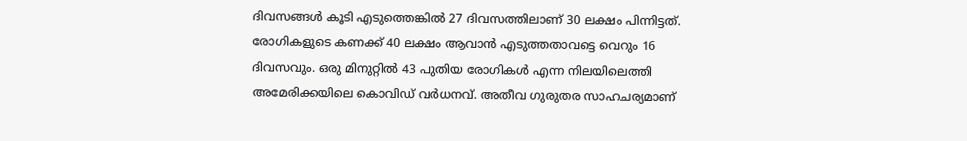ദിവസങ്ങള്‍ കൂടി എടുത്തെങ്കില്‍ 27 ദിവസത്തിലാണ് 30 ലക്ഷം പിന്നിട്ടത്. രോഗികളുടെ കണക്ക് 40 ലക്ഷം ആവാന്‍ എടുത്തതാവട്ടെ വെറും 16 ദിവസവും. ഒരു മിനുറ്റില്‍ 43 പുതിയ രോഗികള്‍ എന്ന നിലയിലെത്തി അമേരിക്കയിലെ കൊവിഡ് വര്‍ധനവ്. അതീവ ഗുരുതര സാഹചര്യമാണ്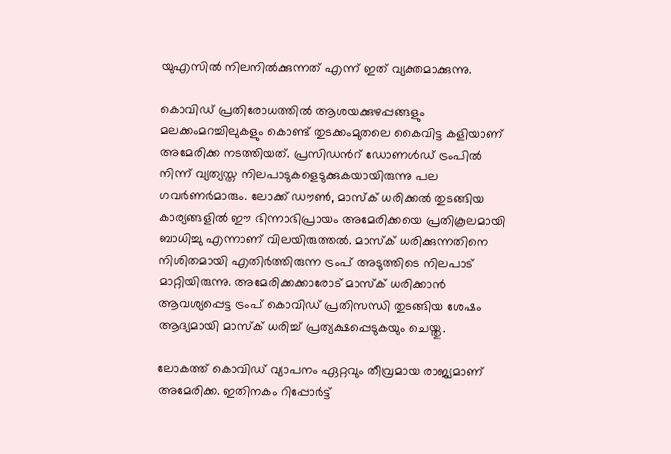യുഎസില്‍ നിലനില്‍ക്കുന്നത് എന്ന് ഇത് വ്യക്തമാക്കുന്നു.

കൊവിഡ് പ്രതിരോധത്തില്‍ ആശയക്കുഴപ്പങ്ങളും മലക്കംമറച്ചിലുകളും കൊണ്ട് തുടക്കംമുതലെ കൈവിട്ട കളിയാണ് അമേരിക്ക നടത്തിയത്. പ്രസിഡന്‍റ് ഡോണള്‍ഡ് ട്രംപില്‍ നിന്ന് വ്യത്യസ്ത നിലപാടുകളെടുക്കുകയായിരുന്നു പല ഗവര്‍ണര്‍മാരും. ലോക്ക് ഡൗണ്‍, മാസ്‌ക് ധരിക്കല്‍ തുടങ്ങിയ കാര്യങ്ങളില്‍ ഈ ഭിന്നാഭിപ്രായം അമേരിക്കയെ പ്രതികൂലമായി ബാധിച്ചു എന്നാണ് വിലയിരുത്തല്‍. മാസ്‌ക് ധരിക്കുന്നതിനെ നിശിതമായി എതിര്‍ത്തിരുന്ന ട്രംപ് അടുത്തിടെ നിലപാട് മാറ്റിയിരുന്നു. അമേരിക്കക്കാരോട് മാസ്‌ക് ധരിക്കാന്‍ ആവശ്യപ്പെട്ട ട്രംപ് കൊവിഡ് പ്രതിസന്ധി തുടങ്ങിയ ശേഷം ആദ്യമായി മാസ്‌ക് ധരിച്ച് പ്രത്യക്ഷപ്പെടുകയും ചെയ്തു.

ലോകത്ത് കൊവിഡ് വ്യാപനം ഏറ്റവും തീവ്രമായ രാജ്യമാണ് അമേരിക്ക. ഇതിനകം റിപ്പോര്‍ട്ട്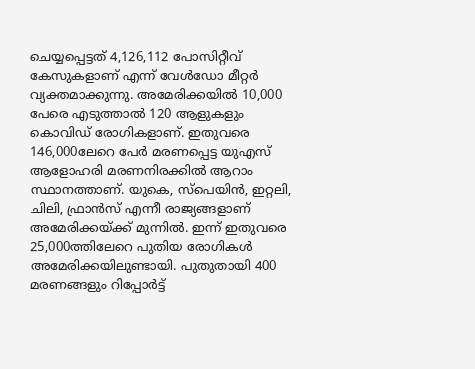ചെയ്യപ്പെട്ടത് 4,126,112 പോസിറ്റീവ് കേസുകളാണ് എന്ന് വേള്‍ഡോ മീറ്റര്‍ വ്യക്തമാക്കുന്നു. അമേരിക്കയില്‍ 10,000 പേരെ എടുത്താല്‍ 120 ആളുകളും കൊവിഡ് രോഗികളാണ്. ഇതുവരെ 146,000ലേറെ പേര്‍ മരണപ്പെട്ട യുഎസ് ആളോഹരി മരണനിരക്കില്‍ ആറാം സ്ഥാനത്താണ്. യുകെ, സ്‌പെയിന്‍, ഇറ്റലി, ചിലി, ഫ്രാന്‍സ് എന്നീ രാജ്യങ്ങളാണ് അമേരിക്കയ്‌ക്ക് മുന്നില്‍. ഇന്ന് ഇതുവരെ 25,000ത്തിലേറെ പുതിയ രോഗികള്‍ അമേരിക്കയിലുണ്ടായി. പുതുതായി 400 മരണങ്ങളും റിപ്പോര്‍ട്ട്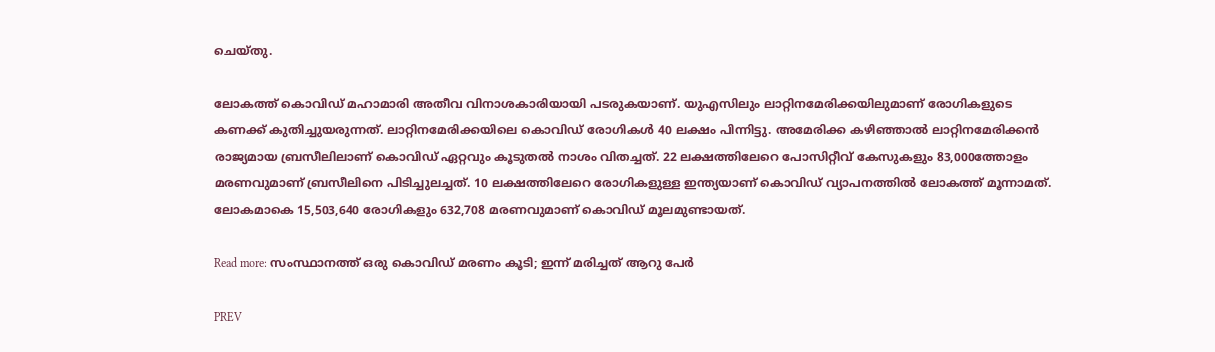ചെയ്തു.

ലോകത്ത് കൊവിഡ് മഹാമാരി അതീവ വിനാശകാരിയായി പടരുകയാണ്. യുഎസിലും ലാറ്റിനമേരിക്കയിലുമാണ് രോഗികളുടെ കണക്ക് കുതിച്ചുയരുന്നത്. ലാറ്റിനമേരിക്കയിലെ കൊവിഡ് രോഗികള്‍ 40 ലക്ഷം പിന്നിട്ടു. അമേരിക്ക കഴിഞ്ഞാല്‍ ലാറ്റിനമേരിക്കന്‍ രാജ്യമായ ബ്രസീലിലാണ് കൊവിഡ് ഏറ്റവും കൂടുതല്‍ നാശം വിതച്ചത്. 22 ലക്ഷത്തിലേറെ പോസിറ്റീവ് കേസുകളും 83,000ത്തോളം മരണവുമാണ് ബ്രസീലിനെ പിടിച്ചുലച്ചത്. 10 ലക്ഷത്തിലേറെ രോഗികളുള്ള ഇന്ത്യയാണ് കൊവിഡ് വ്യാപനത്തില്‍ ലോകത്ത് മൂന്നാമത്. ലോകമാകെ 15,503,640 രോഗികളും 632,708 മരണവുമാണ് കൊവിഡ് മൂലമുണ്ടായത്.

Read more: സംസ്ഥാനത്ത് ഒരു കൊവിഡ് മരണം കൂടി; ഇന്ന് മരിച്ചത് ആറു പേർ

PREV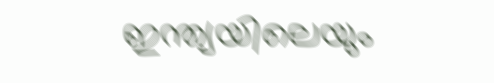ഇന്ത്യയിലെയും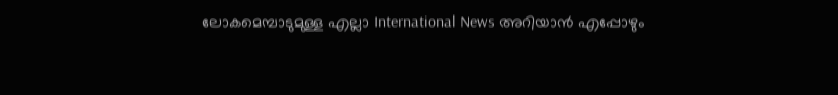ലോകമെമ്പാടുമുള്ള എല്ലാ International News അറിയാൻ എപ്പോഴും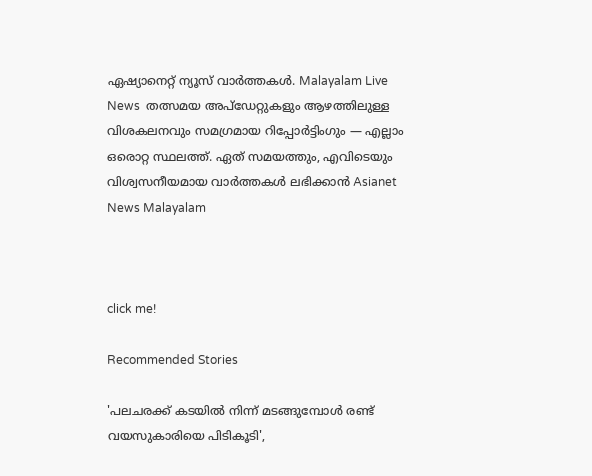ഏഷ്യാനെറ്റ് ന്യൂസ് വാർത്തകൾ. Malayalam Live News  തത്സമയ അപ്‌ഡേറ്റുകളും ആഴത്തിലുള്ള വിശകലനവും സമഗ്രമായ റിപ്പോർട്ടിംഗും — എല്ലാം ഒരൊറ്റ സ്ഥലത്ത്. ഏത് സമയത്തും, എവിടെയും വിശ്വസനീയമായ വാർത്തകൾ ലഭിക്കാൻ Asianet News Malayalam



click me!

Recommended Stories

'പലചരക്ക് കടയിൽ നിന്ന് മടങ്ങുമ്പോൾ രണ്ട് വയസുകാരിയെ പിടികൂടി',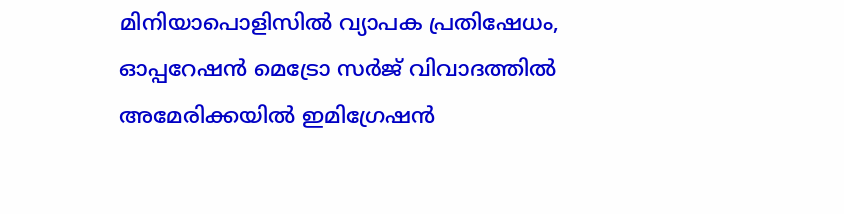മിനിയാപൊളിസിൽ വ്യാപക പ്രതിഷേധം, ഓപ്പറേഷൻ മെട്രോ സർജ് വിവാദത്തിൽ
അമേരിക്കയിൽ ഇമിഗ്രേഷൻ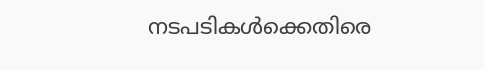നടപടികൾക്കെതിരെ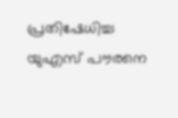പ്രതിഷേധിച്ച യുഎസ് പൗരനെ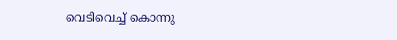വെടിവെച്ച് കൊന്നു